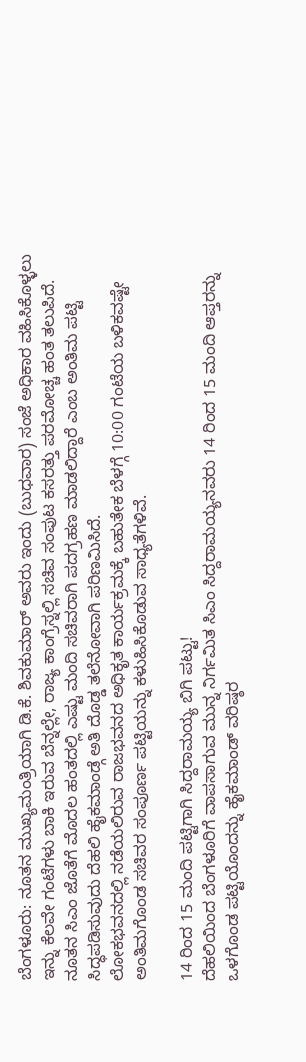ಬೆಂಗಳೂರು: ನೂತನ ಮುಖ್ಯಮಂತ್ರಿಯಾಗಿ ಡಿ.ಕೆ. ಶಿವಕುಮಾರ್ ಅವರು ಇಂದು (ಬುಧವಾರ) ಸಂಜೆ ಅಧಿಕಾರ ವಹಿಸಿಕೊಳ್ಳಲು ಇನ್ನು ಕೆಲವೇ ಗಂಟೆಗಳು ಬಾಕಿ ಇರುವ ಬೆನ್ನಲ್ಲೇ, ರಾಜ್ಯ ಕಾಂಗ್ರೆಸ್ನಲ್ಲಿ ಸಚಿವ ಸಂಪುಟ ಕಸರತ್ತು ಪರಮೋಚ್ಚ ಹಂತ ತಲುಪಿದೆ. ನೂತನ ಸಿಎಂ ಜೊತೆಗೆ ಮೊದಲ ಹಂತದಲ್ಲಿ ಎಷ್ಟು ಮಂದಿ ಸಚಿವರಾಗಿ ಪದಗ್ರಹಣ ಮಾಡಲಿದ್ದಾರೆ ಎಂಬ ಅಂತಿಮ ಪಟ್ಟಿ ಸಿದ್ಧಪಡಿಸುವುದು ದೆಹಲಿ ಹೈಕಮಾಂಡ್ಗೆ ಅತಿ ದೊಡ್ಡ ತಲೆನೋವಾಗಿ ಪರಿಣಮಿಸಿದೆ.
ಲೋಕಭವನದಲ್ಲಿ ನಡೆಯಲಿರುವ ರಾಜಭವನದ ಅಧಿಕೃತ ಕಾರ್ಯಕ್ರಮಕ್ಕೆ ಬಹುತೇಕ ಬೆಳಗ್ಗೆ 10:00 ಗಂಟೆಯ ಬಳಿಕವಷ್ಟೇ ಅಂತಿಮಗೊಂಡ ಸಚಿವರ ಸಂಪೂರ್ಣ ಪಟ್ಟಿಯನ್ನು ಕಳುಹಿಸಿಕೊಡುವ ಸಾಧ್ಯತೆಗಳಿವೆ.

14 ರಿಂದ 15 ಮಂದಿ ಪಟ್ಟಿಗಾಗಿ ಸಿದ್ದರಾಮಯ್ಯ ಬಿಗಿ ಪಟ್ಟು!
ದೆಹಲಿಯಿಂದ ಬೆಂಗಳೂರಿಗೆ ವಾಪಸಾಗುವ ಮುನ್ನ ನಿರ್ಗಮಿತ ಸಿಎಂ ಸಿದ್ದರಾಮಯ್ಯನವರು 14 ರಿಂದ 15 ಮಂದಿ ಆಪ್ತರನ್ನು ಒಳಗೊಂಡ ಪಟ್ಟಿಯೊಂದನ್ನು ಹೈಕಮಾಂಡ್ ವರಿಷ್ಠರ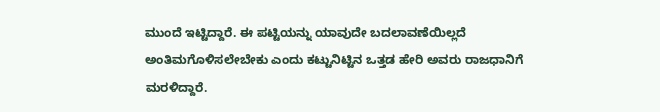ಮುಂದೆ ಇಟ್ಟಿದ್ದಾರೆ. ಈ ಪಟ್ಟಿಯನ್ನು ಯಾವುದೇ ಬದಲಾವಣೆಯಿಲ್ಲದೆ ಅಂತಿಮಗೊಳಿಸಲೇಬೇಕು ಎಂದು ಕಟ್ಟುನಿಟ್ಟಿನ ಒತ್ತಡ ಹೇರಿ ಅವರು ರಾಜಧಾನಿಗೆ ಮರಳಿದ್ದಾರೆ.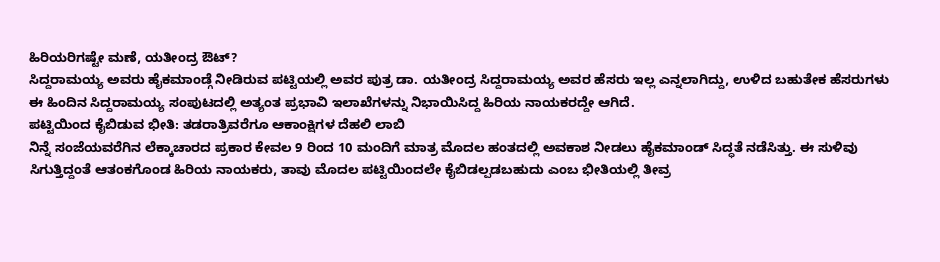ಹಿರಿಯರಿಗಷ್ಟೇ ಮಣೆ, ಯತೀಂದ್ರ ಔಟ್?
ಸಿದ್ದರಾಮಯ್ಯ ಅವರು ಹೈಕಮಾಂಡ್ಗೆ ನೀಡಿರುವ ಪಟ್ಟಿಯಲ್ಲಿ ಅವರ ಪುತ್ರ ಡಾ. ಯತೀಂದ್ರ ಸಿದ್ದರಾಮಯ್ಯ ಅವರ ಹೆಸರು ಇಲ್ಲ ಎನ್ನಲಾಗಿದ್ದು, ಉಳಿದ ಬಹುತೇಕ ಹೆಸರುಗಳು ಈ ಹಿಂದಿನ ಸಿದ್ದರಾಮಯ್ಯ ಸಂಪುಟದಲ್ಲಿ ಅತ್ಯಂತ ಪ್ರಭಾವಿ ಇಲಾಖೆಗಳನ್ನು ನಿಭಾಯಿಸಿದ್ದ ಹಿರಿಯ ನಾಯಕರದ್ದೇ ಆಗಿದೆ.
ಪಟ್ಟಿಯಿಂದ ಕೈಬಿಡುವ ಭೀತಿ: ತಡರಾತ್ರಿವರೆಗೂ ಆಕಾಂಕ್ಷಿಗಳ ದೆಹಲಿ ಲಾಬಿ
ನಿನ್ನೆ ಸಂಜೆಯವರೆಗಿನ ಲೆಕ್ಕಾಚಾರದ ಪ್ರಕಾರ ಕೇವಲ 9 ರಿಂದ 10 ಮಂದಿಗೆ ಮಾತ್ರ ಮೊದಲ ಹಂತದಲ್ಲಿ ಅವಕಾಶ ನೀಡಲು ಹೈಕಮಾಂಡ್ ಸಿದ್ಧತೆ ನಡೆಸಿತ್ತು. ಈ ಸುಳಿವು ಸಿಗುತ್ತಿದ್ದಂತೆ ಆತಂಕಗೊಂಡ ಹಿರಿಯ ನಾಯಕರು, ತಾವು ಮೊದಲ ಪಟ್ಟಿಯಿಂದಲೇ ಕೈಬಿಡಲ್ಪಡಬಹುದು ಎಂಬ ಭೀತಿಯಲ್ಲಿ ತೀವ್ರ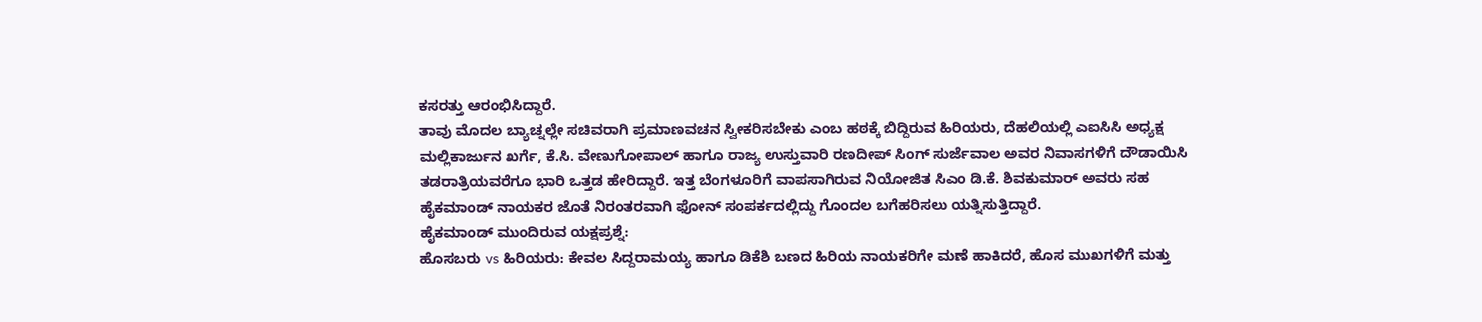ಕಸರತ್ತು ಆರಂಭಿಸಿದ್ದಾರೆ.
ತಾವು ಮೊದಲ ಬ್ಯಾಚ್ನಲ್ಲೇ ಸಚಿವರಾಗಿ ಪ್ರಮಾಣವಚನ ಸ್ವೀಕರಿಸಬೇಕು ಎಂಬ ಹಠಕ್ಕೆ ಬಿದ್ದಿರುವ ಹಿರಿಯರು, ದೆಹಲಿಯಲ್ಲಿ ಎಐಸಿಸಿ ಅಧ್ಯಕ್ಷ ಮಲ್ಲಿಕಾರ್ಜುನ ಖರ್ಗೆ, ಕೆ.ಸಿ. ವೇಣುಗೋಪಾಲ್ ಹಾಗೂ ರಾಜ್ಯ ಉಸ್ತುವಾರಿ ರಣದೀಪ್ ಸಿಂಗ್ ಸುರ್ಜೆವಾಲ ಅವರ ನಿವಾಸಗಳಿಗೆ ದೌಡಾಯಿಸಿ ತಡರಾತ್ರಿಯವರೆಗೂ ಭಾರಿ ಒತ್ತಡ ಹೇರಿದ್ದಾರೆ. ಇತ್ತ ಬೆಂಗಳೂರಿಗೆ ವಾಪಸಾಗಿರುವ ನಿಯೋಜಿತ ಸಿಎಂ ಡಿ.ಕೆ. ಶಿವಕುಮಾರ್ ಅವರು ಸಹ ಹೈಕಮಾಂಡ್ ನಾಯಕರ ಜೊತೆ ನಿರಂತರವಾಗಿ ಫೋನ್ ಸಂಪರ್ಕದಲ್ಲಿದ್ದು ಗೊಂದಲ ಬಗೆಹರಿಸಲು ಯತ್ನಿಸುತ್ತಿದ್ದಾರೆ.
ಹೈಕಮಾಂಡ್ ಮುಂದಿರುವ ಯಕ್ಷಪ್ರಶ್ನೆ:
ಹೊಸಬರು vs ಹಿರಿಯರು: ಕೇವಲ ಸಿದ್ದರಾಮಯ್ಯ ಹಾಗೂ ಡಿಕೆಶಿ ಬಣದ ಹಿರಿಯ ನಾಯಕರಿಗೇ ಮಣೆ ಹಾಕಿದರೆ, ಹೊಸ ಮುಖಗಳಿಗೆ ಮತ್ತು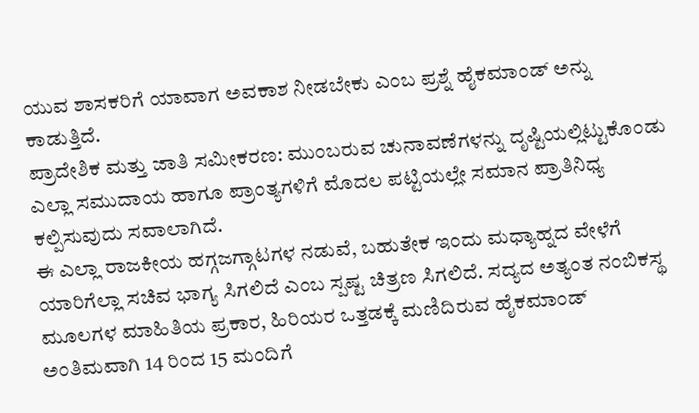ಯುವ ಶಾಸಕರಿಗೆ ಯಾವಾಗ ಅವಕಾಶ ನೀಡಬೇಕು ಎಂಬ ಪ್ರಶ್ನೆ ಹೈಕಮಾಂಡ್ ಅನ್ನು ಕಾಡುತ್ತಿದೆ.
ಪ್ರಾದೇಶಿಕ ಮತ್ತು ಜಾತಿ ಸಮೀಕರಣ: ಮುಂಬರುವ ಚುನಾವಣೆಗಳನ್ನು ದೃಷ್ಟಿಯಲ್ಲಿಟ್ಟುಕೊಂಡು ಎಲ್ಲಾ ಸಮುದಾಯ ಹಾಗೂ ಪ್ರಾಂತ್ಯಗಳಿಗೆ ಮೊದಲ ಪಟ್ಟಿಯಲ್ಲೇ ಸಮಾನ ಪ್ರಾತಿನಿಧ್ಯ ಕಲ್ಪಿಸುವುದು ಸವಾಲಾಗಿದೆ.
ಈ ಎಲ್ಲಾ ರಾಜಕೀಯ ಹಗ್ಗಜಗ್ಗಾಟಗಳ ನಡುವೆ, ಬಹುತೇಕ ಇಂದು ಮಧ್ಯಾಹ್ನದ ವೇಳೆಗೆ ಯಾರಿಗೆಲ್ಲಾ ಸಚಿವ ಭಾಗ್ಯ ಸಿಗಲಿದೆ ಎಂಬ ಸ್ಪಷ್ಟ ಚಿತ್ರಣ ಸಿಗಲಿದೆ. ಸದ್ಯದ ಅತ್ಯಂತ ನಂಬಿಕಸ್ಥ ಮೂಲಗಳ ಮಾಹಿತಿಯ ಪ್ರಕಾರ, ಹಿರಿಯರ ಒತ್ತಡಕ್ಕೆ ಮಣಿದಿರುವ ಹೈಕಮಾಂಡ್ ಅಂತಿಮವಾಗಿ 14 ರಿಂದ 15 ಮಂದಿಗೆ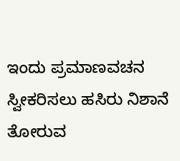ಇಂದು ಪ್ರಮಾಣವಚನ ಸ್ವೀಕರಿಸಲು ಹಸಿರು ನಿಶಾನೆ ತೋರುವ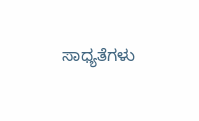ಸಾಧ್ಯತೆಗಳು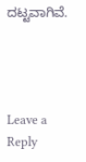ದಟ್ಟವಾಗಿವೆ.




Leave a Reply